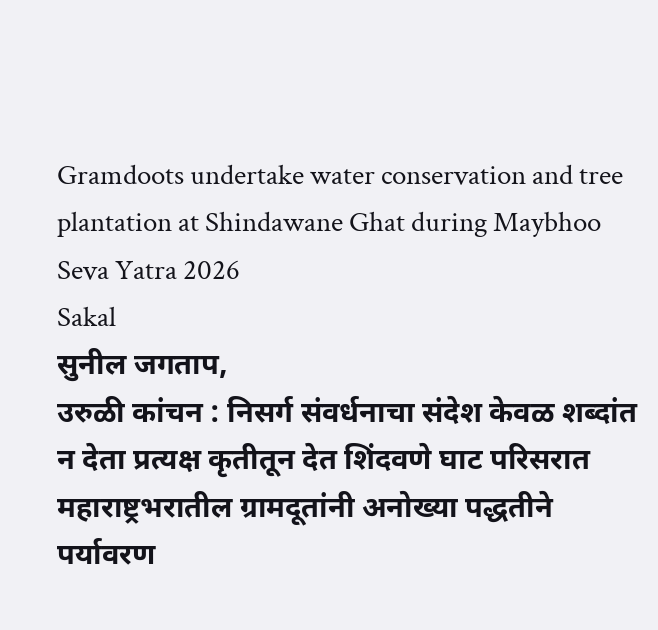Gramdoots undertake water conservation and tree plantation at Shindawane Ghat during Maybhoo Seva Yatra 2026
Sakal
सुनील जगताप,
उरुळी कांचन : निसर्ग संवर्धनाचा संदेश केवळ शब्दांत न देता प्रत्यक्ष कृतीतून देत शिंदवणे घाट परिसरात महाराष्ट्रभरातील ग्रामदूतांनी अनोख्या पद्धतीने पर्यावरण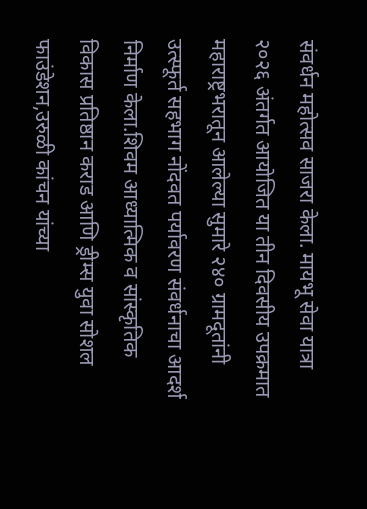संवर्धन महोत्सव साजरा केला. मायभू सेवा यात्रा २०२६ अंतर्गत आयोजित या तीन दिवसीय उपक्रमात महाराष्ट्रभरातून आलेल्या सुमारे २४० ग्रामदूतांनी उत्स्फूर्त सहभाग नोंदवत पर्यावरण संवर्धनाचा आदर्श निर्माण केला.शिवम आध्यात्मिक व सांस्कृतिक विकास प्रतिष्ठान कराड आणि ड्रीम्स युवा सोशल फाउंडेशन,उरुळी कांचन यांच्या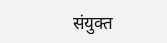संयुक्त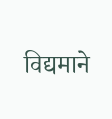विद्यमाने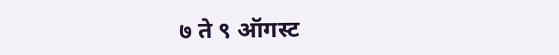७ ते ९ ऑगस्ट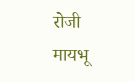रोजी मायभू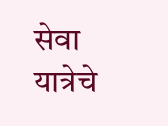सेवा यात्रेचे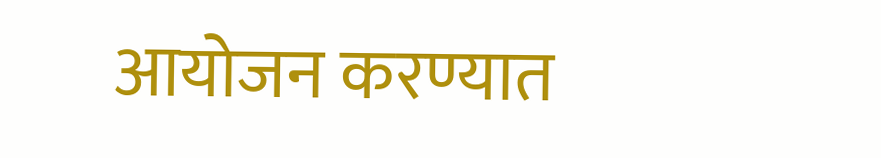आयोजन करण्यात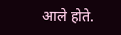आले होते.